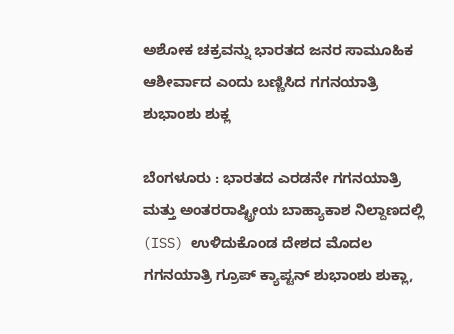ಅಶೋಕ ಚಕ್ರವನ್ನು ಭಾರತದ ಜನರ ಸಾಮೂಹಿಕ ಆಶೀರ್ವಾದ ಎಂದು ಬಣ್ಣಿಸಿದ ಗಗನಯಾತ್ರಿ ಶುಭಾಂಶು ಶುಕ್ಲ

ಬೆಂಗಳೂರು : ಭಾರತದ ಎರಡನೇ ಗಗನಯಾತ್ರಿ ಮತ್ತು ಅಂತರರಾಷ್ಟ್ರೀಯ ಬಾಹ್ಯಾಕಾಶ ನಿಲ್ದಾಣದಲ್ಲಿ (ISS) ಉಳಿದುಕೊಂಡ ದೇಶದ ಮೊದಲ ಗಗನಯಾತ್ರಿ ಗ್ರೂಪ್ ಕ್ಯಾಪ್ಟನ್ ಶುಭಾಂಶು ಶುಕ್ಲಾ,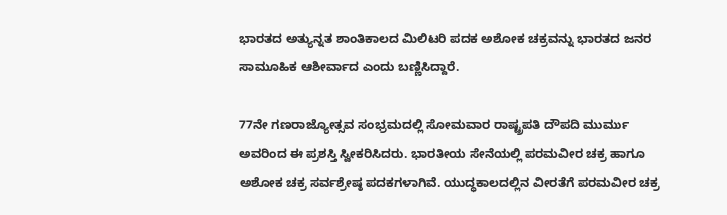ಭಾರತದ ಅತ್ಯುನ್ನತ ಶಾಂತಿಕಾಲದ ಮಿಲಿಟರಿ ಪದಕ ಅಶೋಕ ಚಕ್ರವನ್ನು ಭಾರತದ ಜನರ ಸಾಮೂಹಿಕ ಆಶೀರ್ವಾದ ಎಂದು ಬಣ್ಣಿಸಿದ್ದಾರೆ.

77ನೇ ಗಣರಾಜ್ಯೋತ್ಸವ ಸಂಭ್ರಮದಲ್ಲಿ ಸೋಮವಾರ ರಾಷ್ಟ್ರಪತಿ ದೌಪದಿ ಮುರ್ಮು ಅವರಿಂದ ಈ ಪ್ರಶಸ್ತಿ ಸ್ವೀಕರಿಸಿದರು. ಭಾರತೀಯ ಸೇನೆಯಲ್ಲಿ ಪರಮವೀರ ಚಕ್ರ ಹಾಗೂ ಅಶೋಕ ಚಕ್ರ ಸರ್ವಶ್ರೇಷ್ಠ ಪದಕಗಳಾಗಿವೆ. ಯುದ್ಧಕಾಲದಲ್ಲಿನ ವೀರತೆಗೆ ಪರಮವೀರ ಚಕ್ರ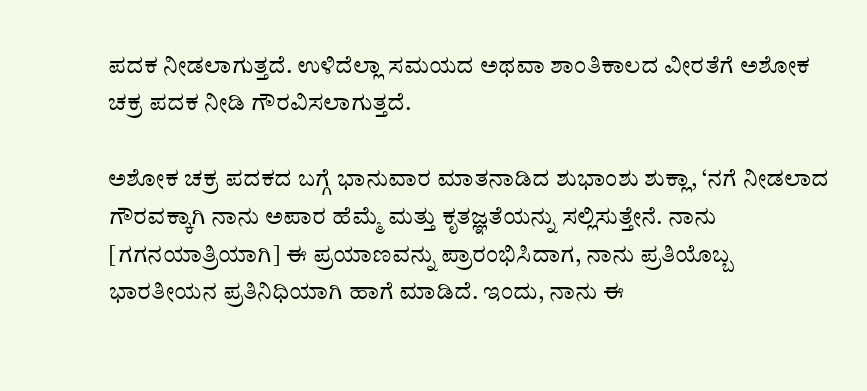ಪದಕ ನೀಡಲಾಗುತ್ತದೆ. ಉಳಿದೆಲ್ಲಾ ಸಮಯದ ಅಥವಾ ಶಾಂತಿಕಾಲದ ವೀರತೆಗೆ ಅಶೋಕ ಚಕ್ರ ಪದಕ ನೀಡಿ ಗೌರವಿಸಲಾಗುತ್ತದೆ.

ಅಶೋಕ ಚಕ್ರ ಪದಕದ ಬಗ್ಗೆ ಭಾನುವಾರ ಮಾತನಾಡಿದ ಶುಭಾಂಶು ಶುಕ್ಲಾ, ‘ನಗೆ ನೀಡಲಾದ ಗೌರವಕ್ಕಾಗಿ ನಾನು ಅಪಾರ ಹೆಮ್ಮೆ ಮತ್ತು ಕೃತಜ್ಞತೆಯನ್ನು ಸಲ್ಲಿಸುತ್ತೇನೆ. ನಾನು [ಗಗನಯಾತ್ರಿಯಾಗಿ] ಈ ಪ್ರಯಾಣವನ್ನು ಪ್ರಾರಂಭಿಸಿದಾಗ, ನಾನು ಪ್ರತಿಯೊಬ್ಬ ಭಾರತೀಯನ ಪ್ರತಿನಿಧಿಯಾಗಿ ಹಾಗೆ ಮಾಡಿದೆ. ಇಂದು, ನಾನು ಈ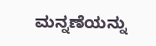ಮನ್ನಣೆಯನ್ನು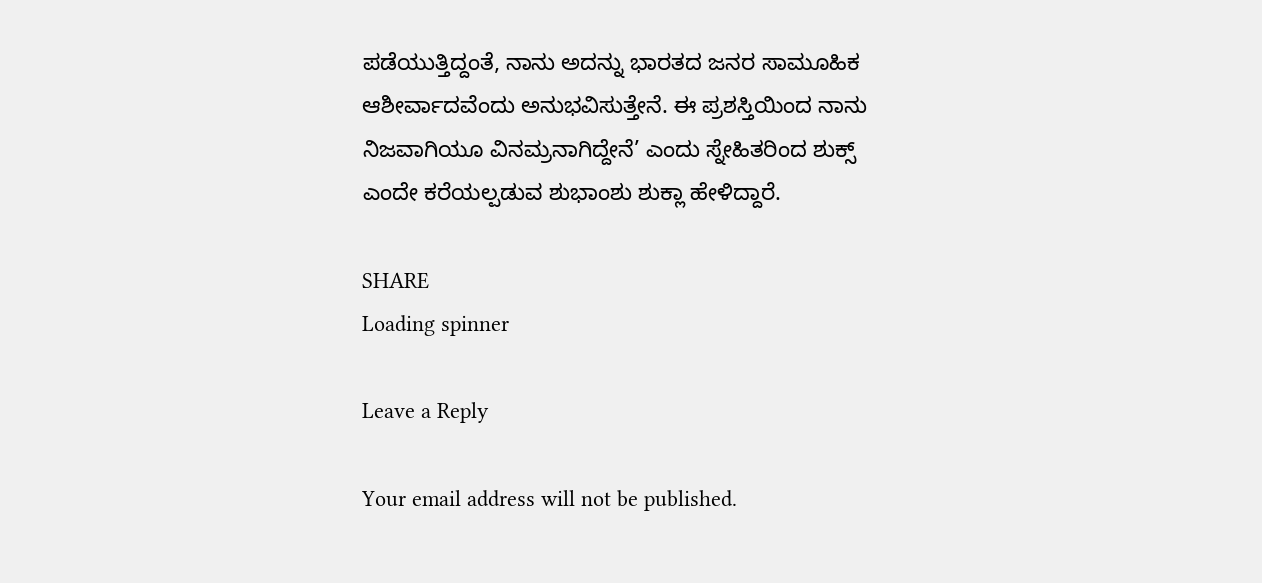ಪಡೆಯುತ್ತಿದ್ದಂತೆ, ನಾನು ಅದನ್ನು ಭಾರತದ ಜನರ ಸಾಮೂಹಿಕ ಆಶೀರ್ವಾದವೆಂದು ಅನುಭವಿಸುತ್ತೇನೆ. ಈ ಪ್ರಶಸ್ತಿಯಿಂದ ನಾನು ನಿಜವಾಗಿಯೂ ವಿನಮ್ರನಾಗಿದ್ದೇನೆ’ ಎಂದು ಸ್ನೇಹಿತರಿಂದ ಶುಕ್ಸ್ ಎಂದೇ ಕರೆಯಲ್ಪಡುವ ಶುಭಾಂಶು ಶುಕ್ಲಾ ಹೇಳಿದ್ದಾರೆ.

SHARE
Loading spinner

Leave a Reply

Your email address will not be published.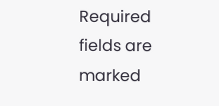Required fields are marked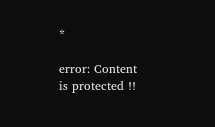*

error: Content is protected !!